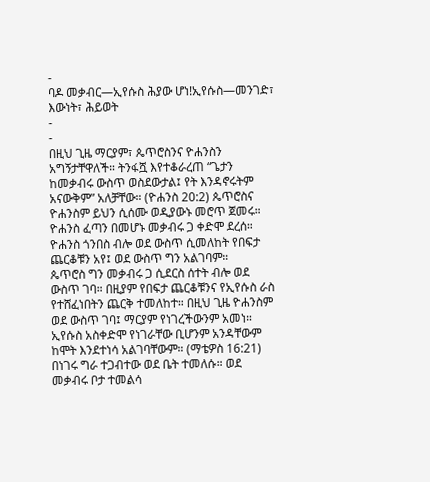-
ባዶ መቃብር—ኢየሱስ ሕያው ሆነ!ኢየሱስ—መንገድ፣ እውነት፣ ሕይወት
-
-
በዚህ ጊዜ ማርያም፣ ጴጥሮስንና ዮሐንስን አግኝታቸዋለች። ትንፋሿ እየተቆራረጠ “ጌታን ከመቃብሩ ውስጥ ወስደውታል፤ የት እንዳኖሩትም አናውቅም” አለቻቸው። (ዮሐንስ 20:2) ጴጥሮስና ዮሐንስም ይህን ሲሰሙ ወዲያውኑ መሮጥ ጀመሩ። ዮሐንስ ፈጣን በመሆኑ መቃብሩ ጋ ቀድሞ ደረሰ። ዮሐንስ ጎንበስ ብሎ ወደ ውስጥ ሲመለከት የበፍታ ጨርቆቹን አየ፤ ወደ ውስጥ ግን አልገባም።
ጴጥሮስ ግን መቃብሩ ጋ ሲደርስ ሰተት ብሎ ወደ ውስጥ ገባ። በዚያም የበፍታ ጨርቆቹንና የኢየሱስ ራስ የተሸፈነበትን ጨርቅ ተመለከተ። በዚህ ጊዜ ዮሐንስም ወደ ውስጥ ገባ፤ ማርያም የነገረችውንም አመነ። ኢየሱስ አስቀድሞ የነገራቸው ቢሆንም አንዳቸውም ከሞት እንደተነሳ አልገባቸውም። (ማቴዎስ 16:21) በነገሩ ግራ ተጋብተው ወደ ቤት ተመለሱ። ወደ መቃብሩ ቦታ ተመልሳ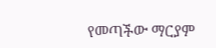የመጣችው ማርያም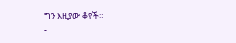ግን እዚያው ቆየች።
-